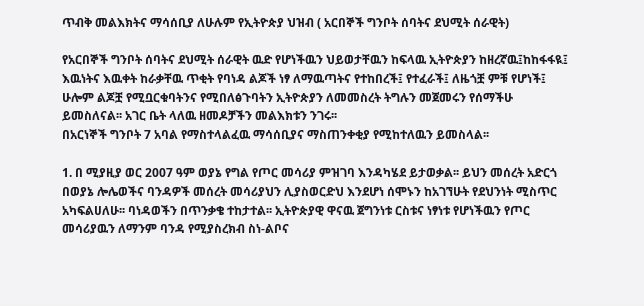ጥብቅ መልእክትና ማሳሰቢያ ለሁሉም የኢትዮጵያ ህዝብ ( አርበኞች ግንቦት ሰባትና ደህሚት ሰራዊት)

የአርበኞች ግንቦት ሰባትና ደህሚት ሰራዊት ዉድ የሆነችዉን ህይወታቸዉን ከፍላዉ ኢትዮጵያን ከዘረኛዉ፤ከከፋፋዪ፤ እዉነትና እዉቀት ከራቃቸዉ ጥቂት የባነዳ ልጆች ነፃ ለማዉጣትና የተከበረች፤ የተፈራች፤ ለዜጎቿ ምቹ የሆነች፤ ሁሎም ልጆቿ የሚቧርቁባትንና የሚበለፅጉባትን ኢትዮጵያን ለመመስረት ትግሉን መጀመሩን የሰማችሁ ይመስለናል፡፡ አገር ቤት ላለዉ ዘመዶቻችን መልእክቱን ንገሩ፡፡
በአርነኞች ግንቦት 7 አባል የማስተላልፈዉ ማሳሰቢያና ማስጠንቀቂያ የሚከተለዉን ይመስላል፡፡

1. በ ሚያዚያ ወር 2007 ዓም ወያኔ የግል የጦር መሳሪያ ምዝገባ እንዳካሄደ ይታወቃል፡፡ ይህን መሰረት አድርጎ በወያኔ ሎሌወችና ባንዳዎች መሰረት መሳሪያህን ሊያስወርድህ እንደሆነ ሰሞኑን ከአገኘሁት የደህንነት ሚስጥር አካፍልሀለሁ፡፡ ባነዳወችን በጥንቃቄ ተከታተል፡፡ ኢትዮጵያዊ ዋናዉ ጀግንነቱ ርስቱና ነፃነቱ የሆነችዉን የጦር መሳሪያዉን ለማንም ባንዳ የሚያስረክብ ስነ-ልቦና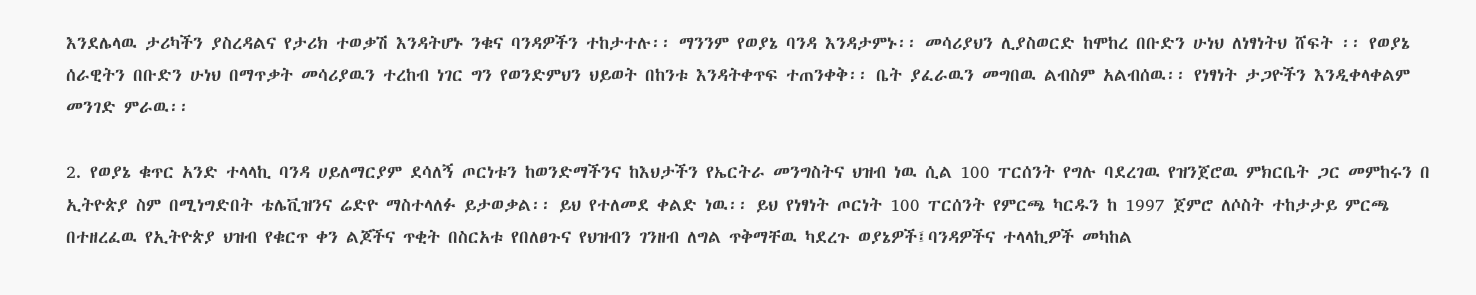እንደሌላዉ ታሪካችን ያስረዳልና የታሪክ ተወቃሽ እንዳትሆኑ ንቁና ባንዳዎችን ተከታተሉ፡፡ ማንንም የወያኔ ባንዳ እንዳታምኑ፡፡ መሳሪያህን ሊያስወርድ ከሞከረ በቡድን ሁነህ ለነፃነትህ ሸፍት ፡፡ የወያኔ ሰራዊትን በቡድን ሁነህ በማጥቃት መሳሪያዉን ተረከብ ነገር ግን የወንድምህን ህይወት በከንቱ እንዳትቀጥፍ ተጠንቀቅ፡፡ ቤት ያፈራዉን መግበዉ ልብስም አልብሰዉ፡፡ የነፃነት ታጋዮችን እንዲቀላቀልም መንገድ ምራዉ፡፡

2. የወያኔ ቁጥር አንድ ተላላኪ ባንዳ ሀይለማርያም ደሳለኝ ጦርነቱን ከወንድማችንና ከእህታችን የኤርትራ መንግስትና ህዝብ ነዉ ሲል 100 ፐርሰንት የግሉ ባደረገዉ የዝንጀሮዉ ምክርቤት ጋር መምከሩን በ ኢትዮጵያ ስም በሚነግድበት ቴሌቪዝንና ሬድዮ ማስተላለፉ ይታወቃል፡፡ ይህ የተለመደ ቀልድ ነዉ፡፡ ይህ የነፃነት ጦርነት 100 ፐርሰንት የምርጫ ካርዱን ከ 1997 ጀምሮ ለሶስት ተከታታይ ምርጫ በተዘረፈዉ የኢትዮጵያ ህዝብ የቁርጥ ቀን ልጆችና ጥቂት በስርአቱ የበለፀጉና የህዝብን ገንዘብ ለግል ጥቅማቸዉ ካደረጉ ወያኔዎች፤ባንዳዎችና ተላላኪዎች መካከል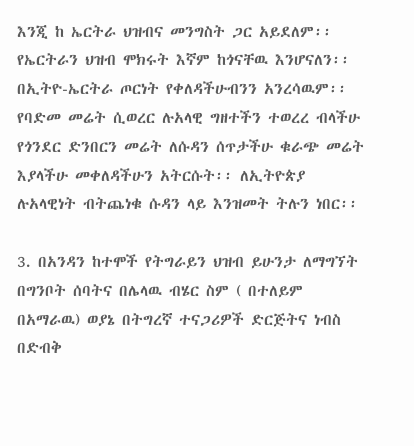እንጂ ከ ኤርትራ ህዝብና መንግስት ጋር አይደለም፡፡ የኤርትራን ህዝብ ሞክሩት እኛም ከጎናቸዉ እንሆናለን፡፡ በኢትዮ-ኤርትራ ጦርነት የቀለዳችሁብንን አንረሳዉም፡፡ የባድመ መሬት ሲወረር ሉአላዊ ግዘተችን ተወረረ ብላችሁ የጎንደር ድንበርን መሬት ለሱዳን ሰጥታችሁ ቁራጭ መሬት እያላችሁ መቀለዳችሁን አትርሱት፡፡ ለኢትዮጵያ ሉአላዊነት ብትጨነቁ ሱዳን ላይ እንዝመት ትሉን ነበር፡፡

3. በአንዳን ከተሞች የትግራይን ህዝብ ይሁንታ ለማግኘት በግንቦት ሰባትና በሌላዉ ብሄር ስም ( በተለይም በአማራዉ) ወያኔ በትግረኛ ተናጋሪዎች ድርጅትና ነብስ በድብቅ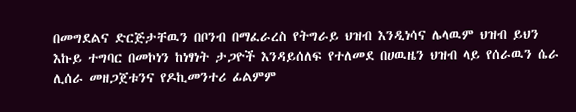በመግደልና ድርጅታቸዉን በቦንብ በማፈራረስ የትግራይ ህዝብ እንዲነሳና ሌላዉም ህዝብ ይህን እኩይ ተግባር በመኮነን ከነፃነት ታጋዮች እንዳይሰለፍ የተለመደ በሀዉዜን ህዝብ ላይ የሰራዉን ሴራ ሊሰራ መዘጋጀቱንና የዶኪመንተሪ ፊልምም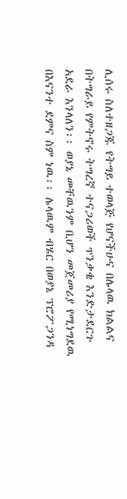ሊሰሩ ስለተዘጋጁ የትግይ ተወላጅ የሆናችሁና በሌላዉ ክልልና በትግራይ የምትኖሩ ትግረኛ ተናጋሪወች ጥንቃቄ እንድታደርጉ አደራ እንላለን፡፡ ወያኔ መቸዉንም ቢሆን መጀመሪያ የሚነግደዉ በእናንተ ደምና ስም ነዉ፡፡ ሌላዉም ብሄር በወያኔ ፕሮፖጋንዳ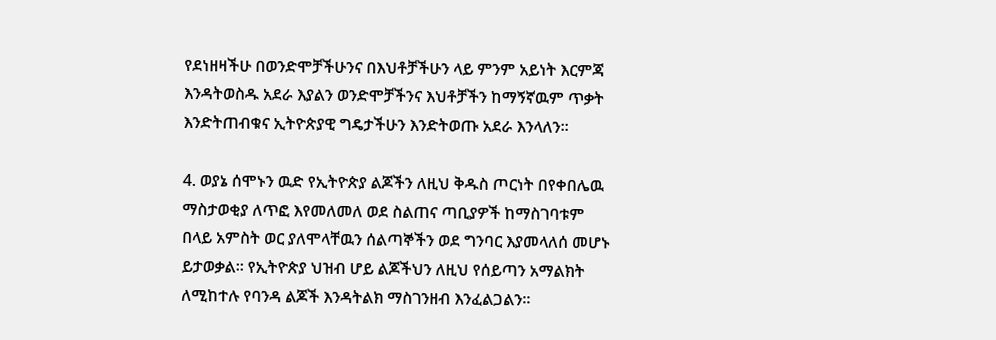የደነዘዛችሁ በወንድሞቻችሁንና በእህቶቻችሁን ላይ ምንም አይነት እርምጃ እንዳትወስዱ አደራ እያልን ወንድሞቻችንና እህቶቻችን ከማኝኛዉም ጥቃት እንድትጠብቁና ኢትዮጵያዊ ግዴታችሁን እንድትወጡ አደራ እንላለን፡፡

4. ወያኔ ሰሞኑን ዉድ የኢትዮጵያ ልጆችን ለዚህ ቅዱስ ጦርነት በየቀበሌዉ ማስታወቂያ ለጥፎ እየመለመለ ወደ ስልጠና ጣቢያዎች ከማስገባቱም በላይ አምስት ወር ያለሞላቸዉን ሰልጣኞችን ወደ ግንባር እያመላለሰ መሆኑ ይታወቃል፡፡ የኢትዮጵያ ህዝብ ሆይ ልጆችህን ለዚህ የሰይጣን አማልክት ለሚከተሉ የባንዳ ልጆች እንዳትልክ ማስገንዘብ እንፈልጋልን፡፡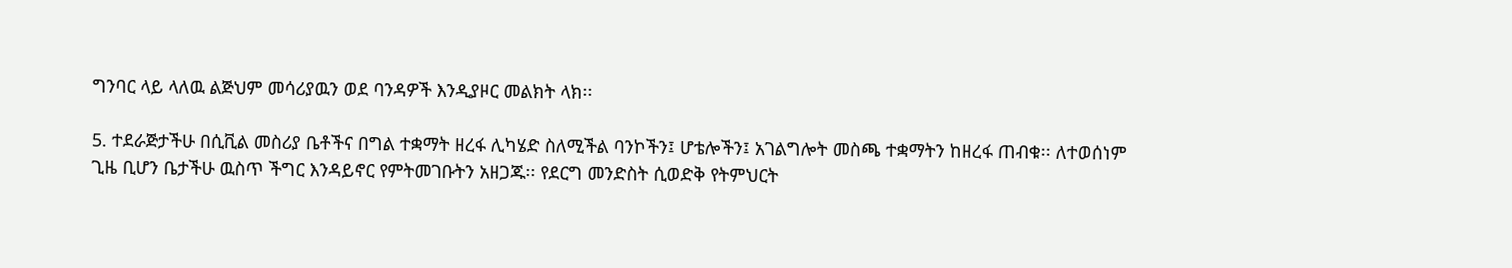ግንባር ላይ ላለዉ ልጅህም መሳሪያዉን ወደ ባንዳዎች እንዲያዞር መልክት ላክ፡፡

5. ተደራጅታችሁ በሲቪል መስሪያ ቤቶችና በግል ተቋማት ዘረፋ ሊካሄድ ስለሚችል ባንኮችን፤ ሆቴሎችን፤ አገልግሎት መስጫ ተቋማትን ከዘረፋ ጠብቁ፡፡ ለተወሰነም ጊዜ ቢሆን ቤታችሁ ዉስጥ ችግር እንዳይኖር የምትመገቡትን አዘጋጁ፡፡ የደርግ መንድስት ሲወድቅ የትምህርት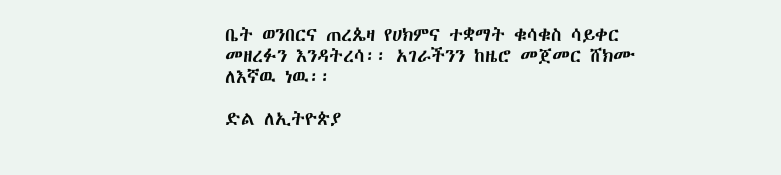ቤት ወንበርና ጠረጴዛ የሀክምና ተቋማት ቁሳቁስ ሳይቀር መዘረፉን እንዳትረሳ፡፡ አገራችንን ከዜሮ መጀመር ሸክሙ ለእኛዉ ነዉ፡፡

ድል ለኢትዮጵያ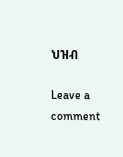ህዝብ

Leave a comment